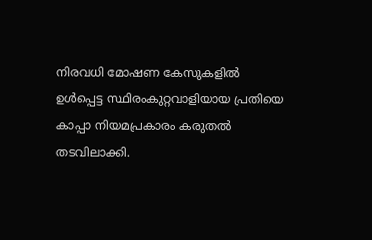നിരവധി മോഷണ കേസുകളില്‍ ഉള്‍പ്പെട്ട സ്ഥിരംകുറ്റവാളിയായ പ്രതിയെ കാപ്പാ നിയമപ്രകാരം കരുതല്‍ തടവിലാക്കി.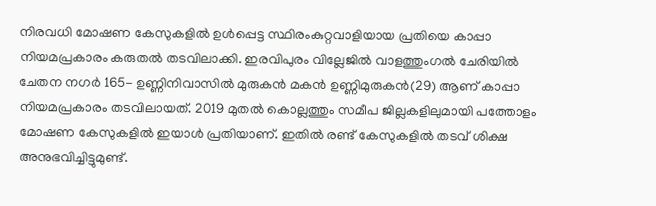നിരവധി മോഷണ കേസുകളില്‍ ഉള്‍പ്പെട്ട സ്ഥിരംകുറ്റവാളിയായ പ്രതിയെ കാപ്പാ നിയമപ്രകാരം കരുതല്‍ തടവിലാക്കി. ഇരവിപുരം വില്ലേജില്‍ വാളത്തുംഗല്‍ ചേരിയില്‍ ചേതന നഗര്‍ 165- ഉണ്ണിനിവാസില്‍ മുരുകന്‍ മകന്‍ ഉണ്ണിമുരുകന്‍(29) ആണ് കാപ്പാ നിയമപ്രകാരം തടവിലായത്. 2019 മുതല്‍ കൊല്ലത്തും സമീപ ജില്ലകളിലുമായി പത്തോളം മോഷണ കേസുകളില്‍ ഇയാള്‍ പ്രതിയാണ്. ഇതില്‍ രണ്ട് കേസുകളില്‍ തടവ് ശിക്ഷ അനുഭവിച്ചിട്ടുമുണ്ട്.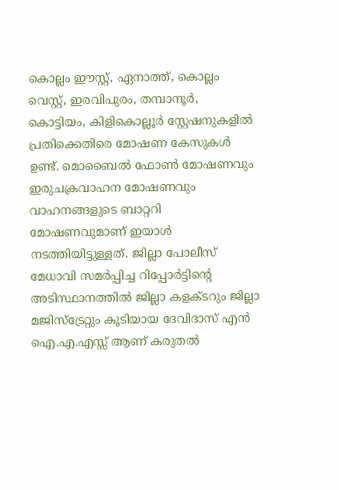കൊല്ലം ഈസ്റ്റ്, ഏനാത്ത്, കൊല്ലം വെസ്റ്റ്, ഇരവിപുരം, തമ്പാനൂര്‍, കൊട്ടിയം, കിളികൊല്ലൂര്‍ സ്റ്റേഷനുകളില്‍ പ്രതിക്കെതിരെ മോഷണ കേസുകള്‍ ഉണ്ട്. മൊബൈല്‍ ഫോണ്‍ മോഷണവും ഇരുചക്രവാഹന മോഷണവും വാഹനങ്ങളുടെ ബാറ്ററി മോഷണവുമാണ് ഇയാള്‍ നടത്തിയിട്ടുള്ളത്. ജില്ലാ പോലീസ് മേധാവി സമര്‍പ്പിച്ച റിപ്പോര്‍ട്ടിന്റെ അടിസ്ഥാനത്തില്‍ ജില്ലാ കളക്ടറും ജില്ലാ മജിസ്‌ട്രേറ്റും കൂടിയായ ദേവിദാസ് എന്‍ ഐ.എ.എസ്സ് ആണ് കരുതല്‍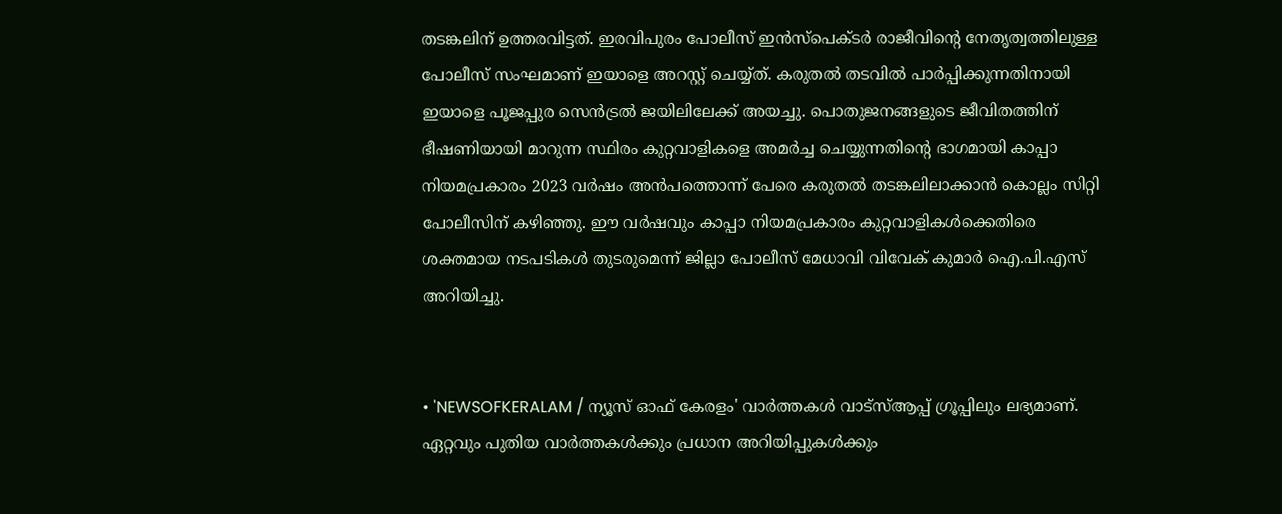തടങ്കലിന് ഉത്തരവിട്ടത്. ഇരവിപുരം പോലീസ് ഇന്‍സ്‌പെക്ടര്‍ രാജീവിന്റെ നേതൃത്വത്തിലുള്ള പോലീസ് സംഘമാണ് ഇയാളെ അറസ്റ്റ് ചെയ്യ്ത്. കരുതല്‍ തടവില്‍ പാര്‍പ്പിക്കുന്നതിനായി ഇയാളെ പൂജപ്പുര സെന്‍ട്രല്‍ ജയിലിലേക്ക് അയച്ചു. പൊതുജനങ്ങളുടെ ജീവിതത്തിന് ഭീഷണിയായി മാറുന്ന സ്ഥിരം കുറ്റവാളികളെ അമര്‍ച്ച ചെയ്യുന്നതിന്റെ ഭാഗമായി കാപ്പാ നിയമപ്രകാരം 2023 വര്‍ഷം അന്‍പത്തൊന്ന് പേരെ കരുതല്‍ തടങ്കലിലാക്കാന്‍ കൊല്ലം സിറ്റി പോലീസിന് കഴിഞ്ഞു. ഈ വര്‍ഷവും കാപ്പാ നിയമപ്രകാരം കുറ്റവാളികള്‍ക്കെതിരെ ശക്തമായ നടപടികള്‍ തുടരുമെന്ന് ജില്ലാ പോലീസ് മേധാവി വിവേക് കുമാര്‍ ഐ.പി.എസ് അറിയിച്ചു.


• 'NEWSOFKERALAM / ന്യൂസ് ഓഫ് കേരളം' വാർത്തകൾ വാട്സ്ആപ്പ് ഗ്രൂപ്പിലും ലഭ്യമാണ്. ഏറ്റവും പുതിയ വാർത്തകൾക്കും പ്രധാന അറിയിപ്പുകൾക്കും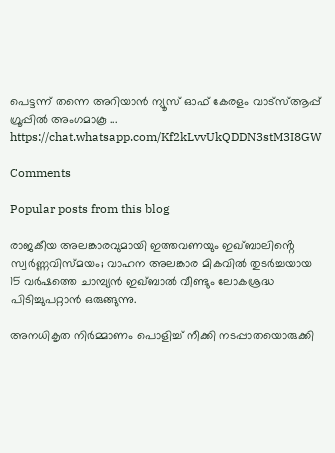പെട്ടന്ന് തന്നെ അറിയാൻ ന്യൂസ് ഓഫ് കേരളം വാട്സ്ആപ്പ് ഗ്രൂപ്പിൽ അംഗമാകൂ ... https://chat.whatsapp.com/Kf2kLvvUkQDDN3stM3I8GW

Comments

Popular posts from this blog

രാജകീയ അലങ്കാരവുമായി ഇത്തവണയും ഇഖ്ബാലിൻ്റെ സ്വർണ്ണവിസ്മയം; വാഹന അലങ്കാര മികവിൽ തുടർച്ചയായ 15 വർഷത്തെ ചാമ്പ്യൻ ഇഖ്ബാൽ വീണ്ടും ലോകശ്രദ്ധ പിടിച്ചുപറ്റാൻ ഒരുങ്ങുന്നു.

അനധികൃത നിർമ്മാണം പൊളിച്ച് നീക്കി നടപ്പാതയൊരുക്കി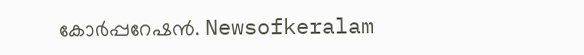കോർപ്പറേഷൻ. Newsofkeralam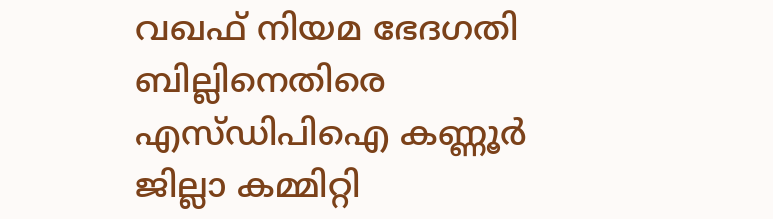വഖഫ് നിയമ ഭേദഗതി ബില്ലിനെതിരെ എസ്ഡിപിഐ കണ്ണൂർ ജില്ലാ കമ്മിറ്റി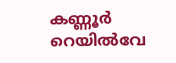കണ്ണൂർ റെയിൽവേ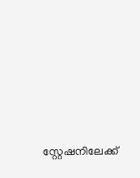സ്റ്റേഷനിലേക്ക്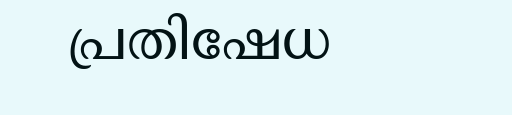പ്രതിഷേധ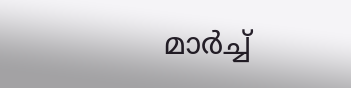മാർച്ച്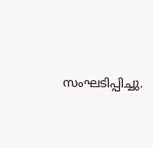സംഘടിപ്പിച്ചു.